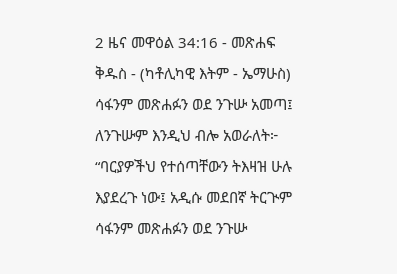2 ዜና መዋዕል 34:16 - መጽሐፍ ቅዱስ - (ካቶሊካዊ እትም - ኤማሁስ) ሳፋንም መጽሐፉን ወደ ንጉሡ አመጣ፤ ለንጉሡም እንዲህ ብሎ አወራለት፦ “ባርያዎችህ የተሰጣቸውን ትእዛዝ ሁሉ እያደረጉ ነው፤ አዲሱ መደበኛ ትርጒም ሳፋንም መጽሐፉን ወደ ንጉሡ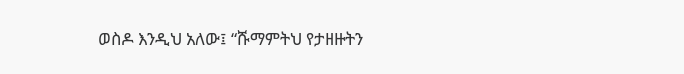ወስዶ እንዲህ አለው፤ “ሹማምትህ የታዘዙትን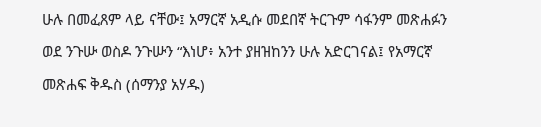ሁሉ በመፈጸም ላይ ናቸው፤ አማርኛ አዲሱ መደበኛ ትርጉም ሳፋንም መጽሐፉን ወደ ንጉሡ ወስዶ ንጉሡን “እነሆ፥ አንተ ያዘዝከንን ሁሉ አድርገናል፤ የአማርኛ መጽሐፍ ቅዱስ (ሰማንያ አሃዱ)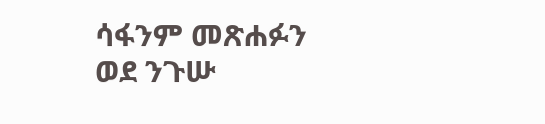ሳፋንም መጽሐፉን ወደ ንጉሡ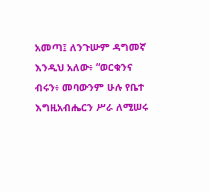አመጣ፤ ለንጉሡም ዳግመኛ እንዲህ አለው፥ “ወርቁንና ብሩን፥ መባውንም ሁሉ የቤተ እግዚአብሔርን ሥራ ለሚሠሩ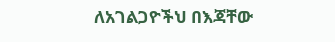ለአገልጋዮችህ በእጃቸው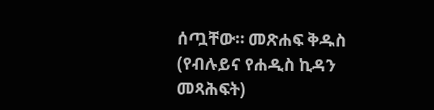ሰጧቸው። መጽሐፍ ቅዱስ (የብሉይና የሐዲስ ኪዳን መጻሕፍት)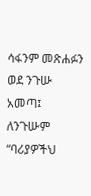ሳፋንም መጽሐፉን ወደ ንጉሡ አመጣ፤ ለንጉሡም “ባሪያዎችህ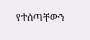የተሰጣቸውን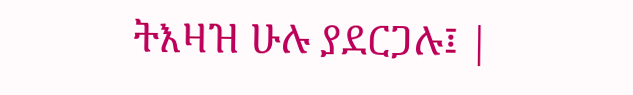ትእዛዝ ሁሉ ያደርጋሉ፤ |